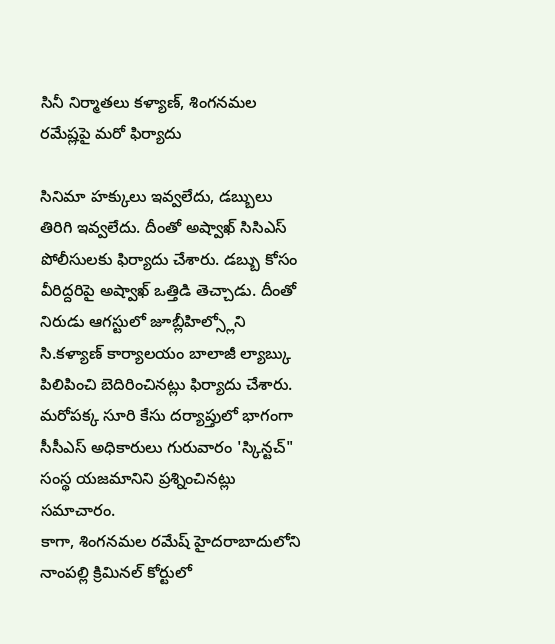సినీ నిర్మాతలు కళ్యాణ్, శింగనమల రమేష్లపై మరో ఫిర్యాదు

సినిమా హక్కులు ఇవ్వలేదు, డబ్బులు తిరిగి ఇవ్వలేదు. దీంతో అష్వాఖ్ సిసిఎస్ పోలీసులకు ఫిర్యాదు చేశారు. డబ్బు కోసం వీరిద్దరిపై అష్వాఖ్ ఒత్తిడి తెచ్చాడు. దీంతో నిరుడు ఆగస్టులో జూబ్లీహిల్స్లోని సి.కళ్యాణ్ కార్యాలయం బాలాజీ ల్యాబ్కు పిలిపించి బెదిరించినట్లు ఫిర్యాదు చేశారు. మరోపక్క సూరి కేసు దర్యాప్తులో భాగంగా సీసీఎస్ అధికారులు గురువారం 'స్కిన్టచ్" సంస్థ యజమానిని ప్రశ్నించినట్లు సమాచారం.
కాగా, శింగనమల రమేష్ హైదరాబాదులోని నాంపల్లి క్రిమినల్ కోర్టులో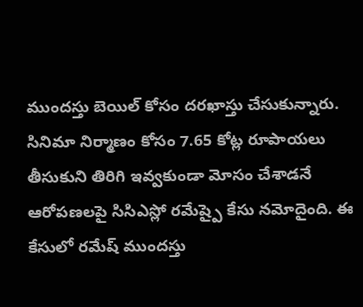ముందస్తు బెయిల్ కోసం దరఖాస్తు చేసుకున్నారు. సినిమా నిర్మాణం కోసం 7.65 కోట్ల రూపాయలు తీసుకుని తిరిగి ఇవ్వకుండా మోసం చేశాడనే ఆరోపణలపై సిసిఎస్లో రమేష్పై కేసు నమోదైంది. ఈ కేసులో రమేష్ ముందస్తు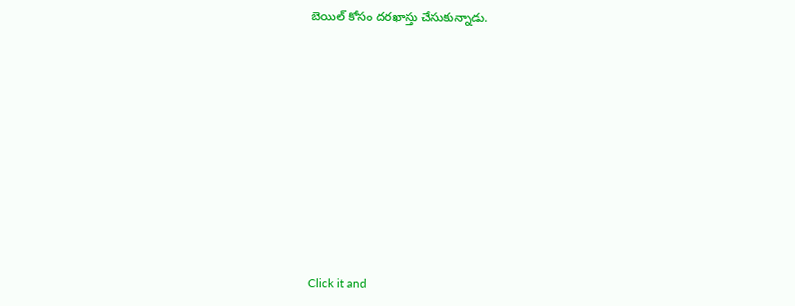బెయిల్ కోసం దరఖాస్తు చేసుకున్నాడు.












Click it and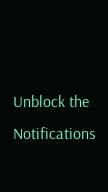Unblock the Notifications